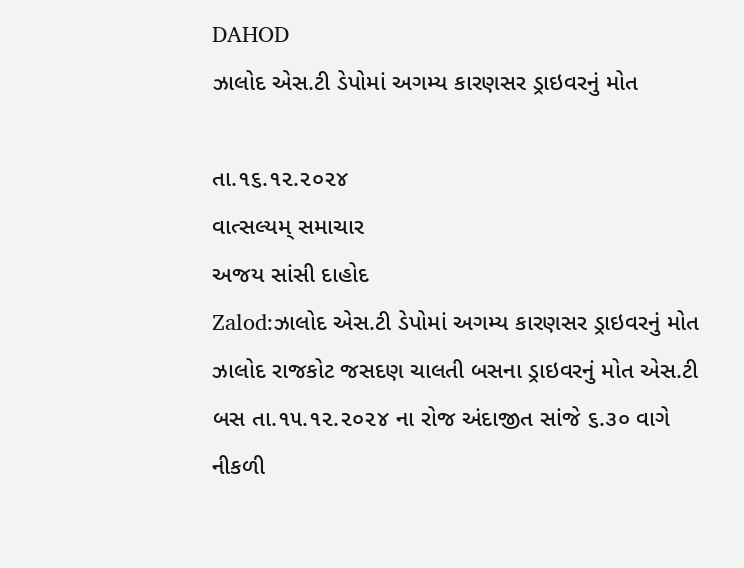DAHOD
ઝાલોદ એસ.ટી ડેપોમાં અગમ્ય કારણસર ડ્રાઇવરનું મોત

તા.૧૬.૧૨.૨૦૨૪
વાત્સલ્યમ્ સમાચાર
અજય સાંસી દાહોદ
Zalod:ઝાલોદ એસ.ટી ડેપોમાં અગમ્ય કારણસર ડ્રાઇવરનું મોત
ઝાલોદ રાજકોટ જસદણ ચાલતી બસના ડ્રાઇવરનું મોત એસ.ટી બસ તા.૧૫.૧૨.૨૦૨૪ ના રોજ અંદાજીત સાંજે ૬.૩૦ વાગે નીકળી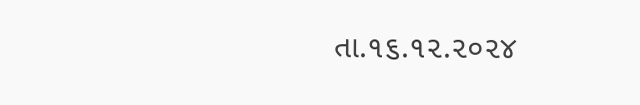તા.૧૬.૧૨.૨૦૨૪